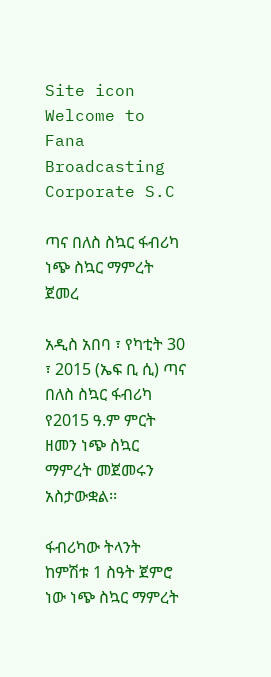Site icon Welcome to Fana Broadcasting Corporate S.C

ጣና በለስ ስኳር ፋብሪካ ነጭ ስኳር ማምረት ጀመረ

አዲስ አበባ ፣ የካቲት 30 ፣ 2015 (ኤፍ ቢ ሲ) ጣና በለስ ስኳር ፋብሪካ የ2015 ዓ.ም ምርት ዘመን ነጭ ስኳር ማምረት መጀመሩን አስታውቋል፡፡

ፋብሪካው ትላንት ከምሽቱ 1 ስዓት ጀምሮ ነው ነጭ ስኳር ማምረት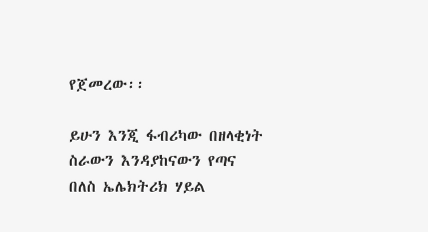የጀመረው፡፡

ይሁን እንጂ ፋብሪካው በዘላቂነት ስራውን እንዳያከናውን የጣና በለስ ኤሌክትሪክ ሃይል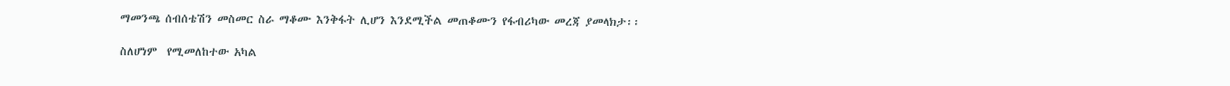ማመንጫ ሰብሰቴሽን መስመር ስራ ማቆሙ እንቅፋት ሊሆን እንደሚችል መጠቆሙን የፋብሪካው መረጃ ያመላክታ፡፡

ስለሆነም  የሚመለከተው አካል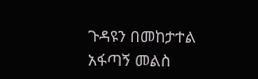ጉዳዩን በመከታተል  አፋጣኝ መልስ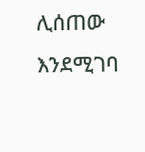ሊሰጠው እንደሚገባ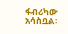ፋብሪካው አሳስቧል፡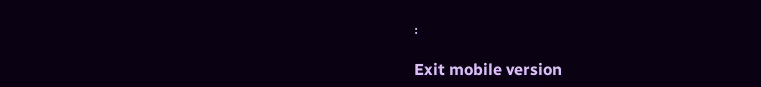፡

Exit mobile version